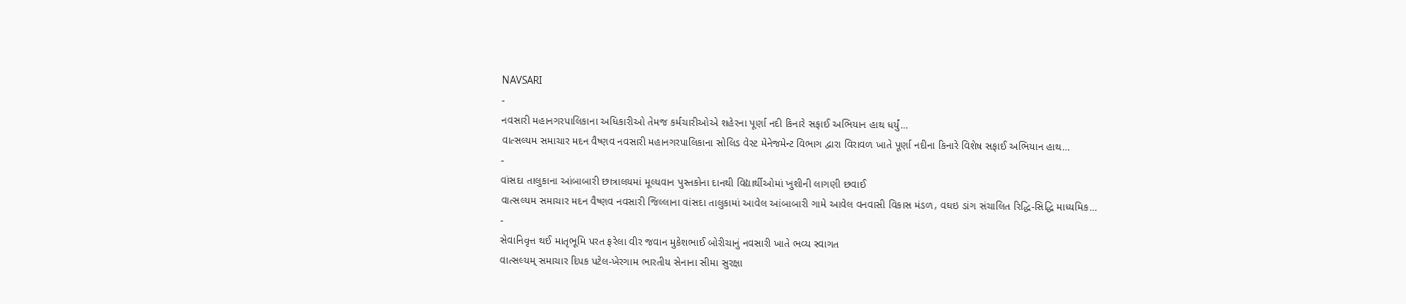NAVSARI
-
નવસારી મહાનગરપાલિકાના અધિકારીઓ તેમજ કર્મચારીઓએ શહેરના પૂર્ણા નદી કિનારે સફાઈ અભિયાન હાથ ધર્યું…
વાત્સલ્યમ સમાચાર મદન વૈષ્ણવ નવસારી મહાનગરપાલિકાના સોલિડ વેસ્ટ મેનેજમેન્ટ વિભાગ દ્વારા વિરાવળ ખાતે પૂર્ણા નદીના કિનારે વિશેષ સફાઈ અભિયાન હાથ…
-
વાંસદા તાલુકાના આંબાબારી છાત્રાલયમાં મૂલ્યવાન પુસ્તકોના દાનથી વિદ્યાર્થીઓમાં ખુશીની લાગણી છવાઈ
વાત્સલ્યમ સમાચાર મદન વૈષ્ણવ નવસારી જિલ્લાના વાંસદા તાલુકામાં આવેલ આંબાબારી ગામે આવેલ વનવાસી વિકાસ મંડળ, વઘઇ ડાંગ સંચાલિત રિદ્ધિ-સિદ્ધિ માધ્યમિક…
-
સેવાનિવૃત્ત થઈ માતૃભૂમિ પરત ફરેલા વીર જવાન મુકેશભાઈ બોરીચાનું નવસારી ખાતે ભવ્ય સ્વાગત
વાત્સલ્યમ્ સમાચાર દિપક પટેલ-ખેરગામ ભારતીય સેનાના સીમા સુરક્ષા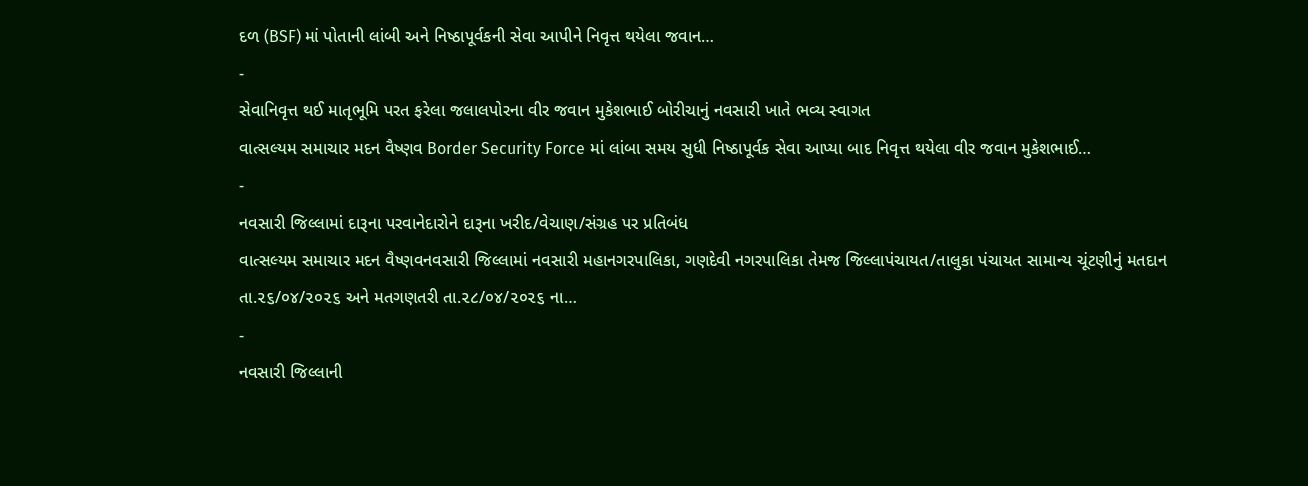દળ (BSF) માં પોતાની લાંબી અને નિષ્ઠાપૂર્વકની સેવા આપીને નિવૃત્ત થયેલા જવાન…
-
સેવાનિવૃત્ત થઈ માતૃભૂમિ પરત ફરેલા જલાલપોરના વીર જવાન મુકેશભાઈ બોરીચાનું નવસારી ખાતે ભવ્ય સ્વાગત
વાત્સલ્યમ સમાચાર મદન વૈષ્ણવ Border Security Force માં લાંબા સમય સુધી નિષ્ઠાપૂર્વક સેવા આપ્યા બાદ નિવૃત્ત થયેલા વીર જવાન મુકેશભાઈ…
-
નવસારી જિલ્લામાં દારૂના પરવાનેદારોને દારૂના ખરીદ/વેચાણ/સંગ્રહ પર પ્રતિબંધ
વાત્સલ્યમ સમાચાર મદન વૈષ્ણવનવસારી જિલ્લામાં નવસારી મહાનગરપાલિકા, ગણદેવી નગરપાલિકા તેમજ જિલ્લાપંચાયત/તાલુકા પંચાયત સામાન્ય ચૂંટણીનું મતદાન તા.૨૬/૦૪/૨૦૨૬ અને મતગણતરી તા.૨૮/૦૪/૨૦૨૬ ના…
-
નવસારી જિલ્લાની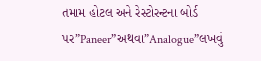તમામ હોટલ અને રેસ્ટોરન્ટના બોર્ડ પર”Paneer”અથવા”Analogue”લખવું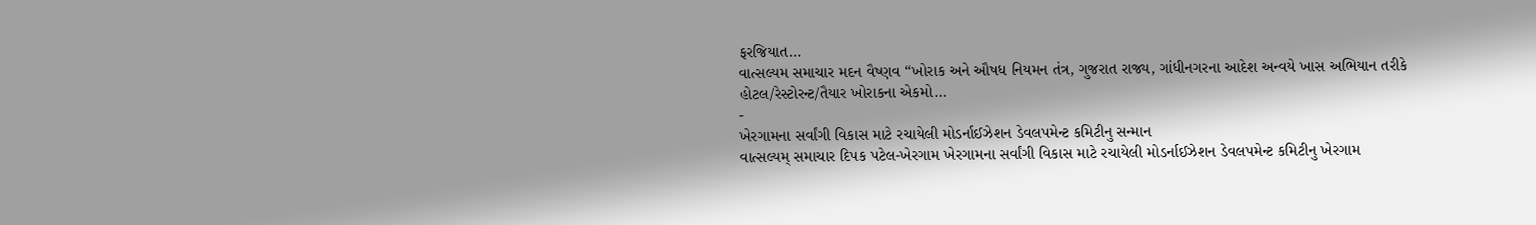ફરજિયાત…
વાત્સલ્યમ સમાચાર મદન વૈષ્ણવ “ખોરાક અને ઔષધ નિયમન તંત્ર, ગુજરાત રાજ્ય, ગાંધીનગરના આદેશ અન્વયે ખાસ અભિયાન તરીકે હોટલ/રેસ્ટોરન્ટ/તૈયાર ખોરાકના એકમો…
-
ખેરગામના સર્વાંગી વિકાસ માટે રચાયેલી મોડર્નાઈઝેશન ડેવલપમેન્ટ કમિટીનુ સન્માન
વાત્સલ્યમ્ સમાચાર દિપક પટેલ-ખેરગામ ખેરગામના સર્વાંગી વિકાસ માટે રચાયેલી મોડર્નાઈઝેશન ડેવલપમેન્ટ કમિટીનુ ખેરગામ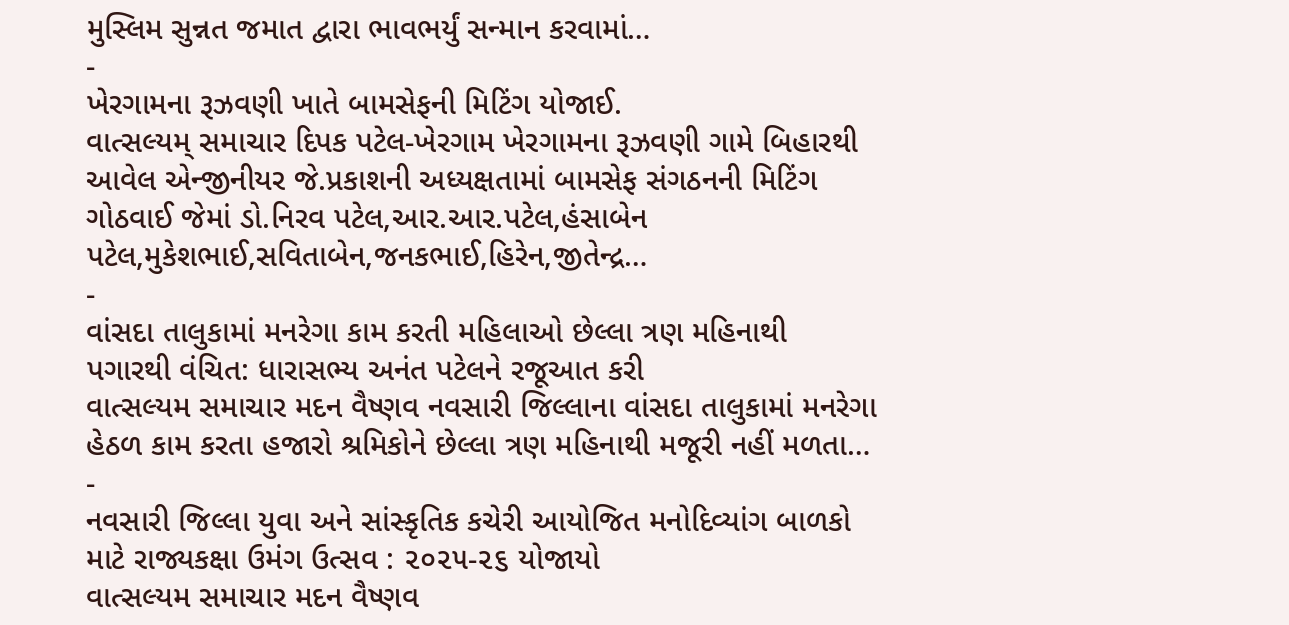મુસ્લિમ સુન્નત જમાત દ્વારા ભાવભર્યું સન્માન કરવામાં…
-
ખેરગામના રૂઝવણી ખાતે બામસેફની મિટિંગ યોજાઈ.
વાત્સલ્યમ્ સમાચાર દિપક પટેલ-ખેરગામ ખેરગામના રૂઝવણી ગામે બિહારથી આવેલ એન્જીનીયર જે.પ્રકાશની અધ્યક્ષતામાં બામસેફ સંગઠનની મિટિંગ ગોઠવાઈ જેમાં ડો.નિરવ પટેલ,આર.આર.પટેલ,હંસાબેન પટેલ,મુકેશભાઈ,સવિતાબેન,જનકભાઈ,હિરેન,જીતેન્દ્ર…
-
વાંસદા તાલુકામાં મનરેગા કામ કરતી મહિલાઓ છેલ્લા ત્રણ મહિનાથી પગારથી વંચિત: ધારાસભ્ય અનંત પટેલને રજૂઆત કરી
વાત્સલ્યમ સમાચાર મદન વૈષ્ણવ નવસારી જિલ્લાના વાંસદા તાલુકામાં મનરેગા હેઠળ કામ કરતા હજારો શ્રમિકોને છેલ્લા ત્રણ મહિનાથી મજૂરી નહીં મળતા…
-
નવસારી જિલ્લા યુવા અને સાંસ્કૃતિક કચેરી આયોજિત મનોદિવ્યાંગ બાળકો માટે રાજ્યકક્ષા ઉમંગ ઉત્સવ : ૨૦૨૫-૨૬ યોજાયો
વાત્સલ્યમ સમાચાર મદન વૈષ્ણવ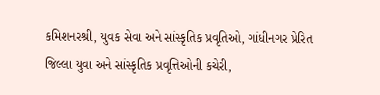કમિશનરશ્રી, યુવક સેવા અને સાંસ્કૃતિક પ્રવૃતિઓ, ગાંધીનગર પ્રેરિત જિલ્લા યુવા અને સાંસ્કૃતિક પ્રવૃત્તિઓની કચેરી,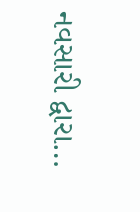નવસારી દ્વારા…